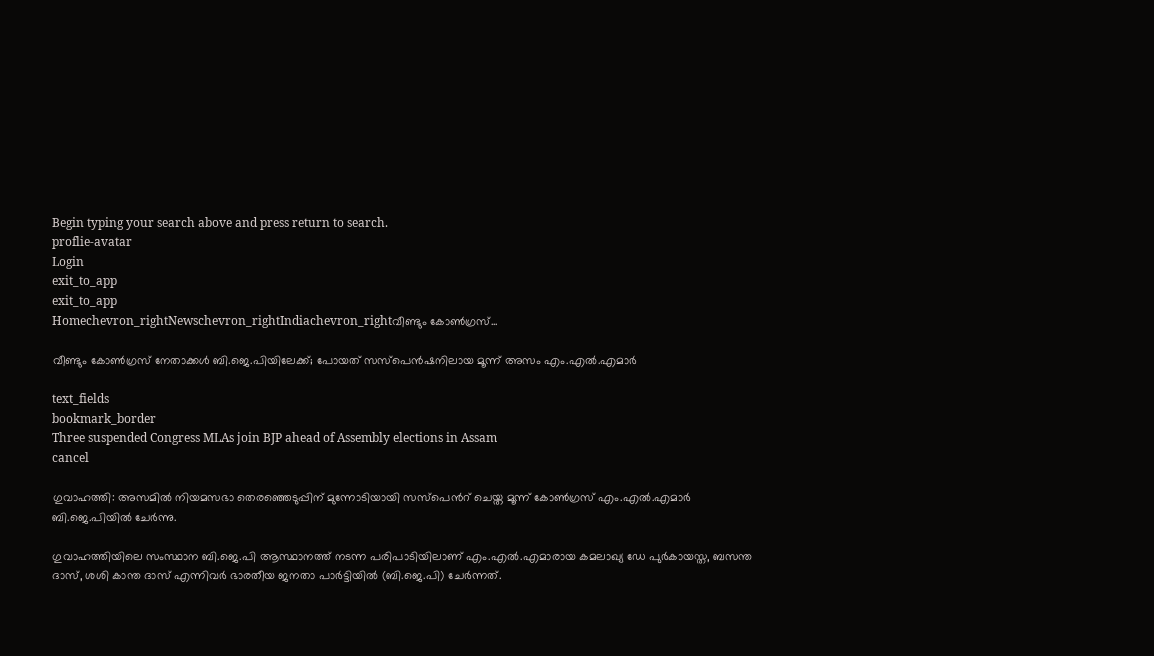Begin typing your search above and press return to search.
proflie-avatar
Login
exit_to_app
exit_to_app
Homechevron_rightNewschevron_rightIndiachevron_rightവീണ്ടും കോൺഗ്രസ്...

വീണ്ടും കോൺഗ്രസ് നേതാക്കൾ ബി.ജെ.പിയിലേക്ക്; പോയത് സസ്പെൻഷനിലായ മൂന്ന് അസം എം.എൽ.എമാർ

text_fields
bookmark_border
Three suspended Congress MLAs join BJP ahead of Assembly elections in Assam
cancel

ഗുവാഹത്തി: അസമിൽ നിയമസഭാ തെരഞ്ഞെടുപ്പിന് മുന്നോടിയായി സസ്പെന്‍റ് ചെയ്ത മൂന്ന് കോൺഗ്രസ് എം.എൽ.എമാർ ബി.ജെ.പിയിൽ ചേർന്നു.

ഗുവാഹത്തിയിലെ സംസ്ഥാന ബി.ജെ.പി ആസ്ഥാനത്ത് നടന്ന പരിപാടിയിലാണ് എം.എൽ.എമാരായ കമലാഖ്യ ഡേ പുർകായസ്ത, ബസന്ത ദാസ്, ശശി കാന്ത ദാസ് എന്നിവർ ഭാരതീയ ജനതാ പാർട്ടിയിൽ (ബി.ജെ.പി) ചേർന്നത്.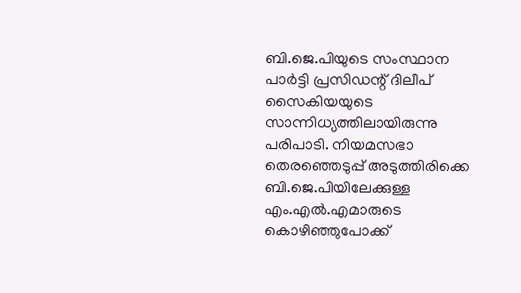ബി.ജെ.പിയുടെ സംസ്ഥാന പാർട്ടി പ്രസിഡന്റ് ദിലീപ് സൈകിയയുടെ സാന്നിധ്യത്തിലായിരുന്നു പരിപാടി. നിയമസഭാ തെരഞ്ഞെടുപ്പ് അടുത്തിരിക്കെ ബി.ജെ.പിയിലേക്കുള്ള എം.എൽ.എമാരുടെ കൊഴിഞ്ഞുപോക്ക്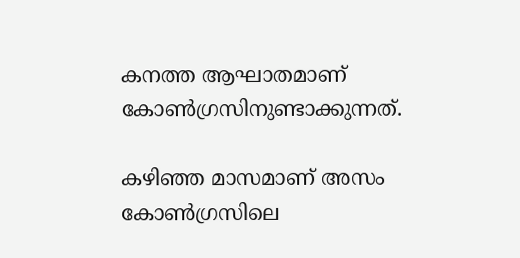കനത്ത ആഘാതമാണ് കോൺഗ്രസിനുണ്ടാക്കുന്നത്.

കഴിഞ്ഞ മാസമാണ് അസം കോൺഗ്രസിലെ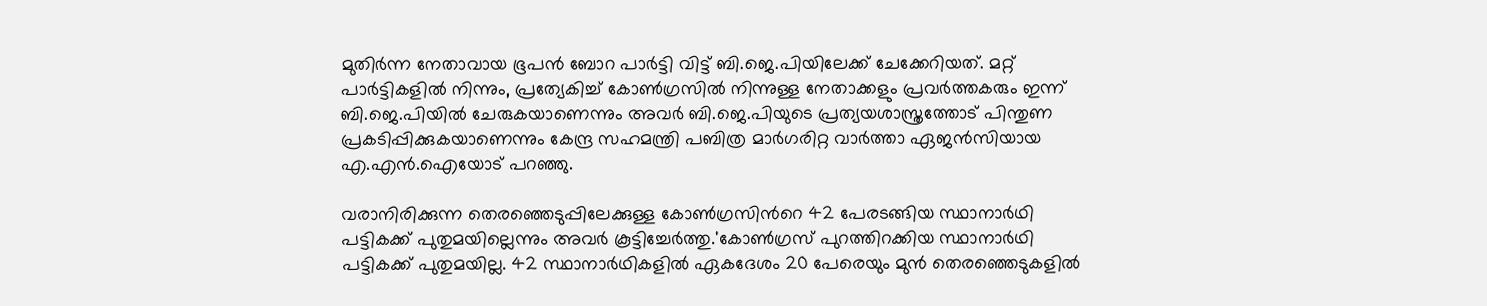മുതിർന്ന നേതാവായ ഭൂപൻ ബോറ പാർട്ടി വിട്ട് ബി.ജെ.പിയിലേക്ക് ചേക്കേറിയത്. മറ്റ് പാർട്ടികളിൽ നിന്നും, പ്രത്യേകിച്ച് കോൺഗ്രസിൽ നിന്നുള്ള നേതാക്കളും പ്രവർത്തകരും ഇന്ന് ബി.ജെ.പിയിൽ ചേരുകയാണെന്നും അവർ ബി.ജെ.പിയുടെ പ്രത്യയശാസ്ത്രത്തോട് പിന്തുണ പ്രകടിപ്പിക്കുകയാണെന്നും കേന്ദ്ര സഹമന്ത്രി പബിത്ര മാർഗരിറ്റ വാർത്താ ഏജൻസിയായ എ.എൻ.ഐയോട് പറഞ്ഞു.

വരാനിരിക്കുന്ന തെരഞ്ഞെടുപ്പിലേക്കുള്ള കോൺഗ്രസിന്‍റെ 42 പേരടങ്ങിയ സ്ഥാനാർഥി പട്ടികക്ക് പുതുമയില്ലെന്നും അവർ കൂട്ടിച്ചേർത്തു.'കോൺഗ്രസ് പുറത്തിറക്കിയ സ്ഥാനാർഥി പട്ടികക്ക് പുതുമയില്ല. 42 സ്ഥാനാർഥികളിൽ ഏകദേശം 20 പേരെയും മുൻ തെരഞ്ഞെടുകളിൽ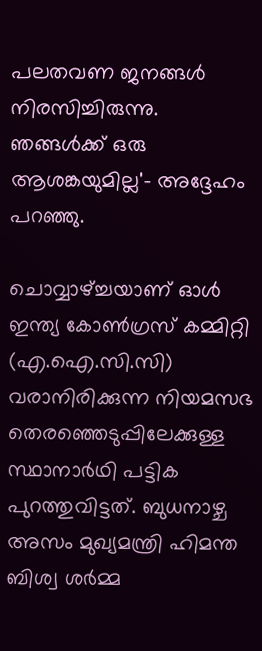പലതവണ ജനങ്ങൾ നിരസിച്ചിരുന്നു. ഞങ്ങൾക്ക് ഒരു ആശങ്കയുമില്ല'- അദ്ദേഹം പറഞ്ഞു.

ചൊവ്വാഴ്ച്ചയാണ് ഓൾ ഇന്ത്യ കോൺഗ്രസ് കമ്മിറ്റി (എ.ഐ.സി.സി) വരാനിരിക്കുന്ന നിയമസഭ തെരഞ്ഞെടുപ്പിലേക്കുള്ള സ്ഥാനാർഥി പട്ടിക പുറത്തുവിട്ടത്. ബുധനാഴ്ച അസം മുഖ്യമന്ത്രി ഹിമന്ത ബിശ്വ ശർമ്മ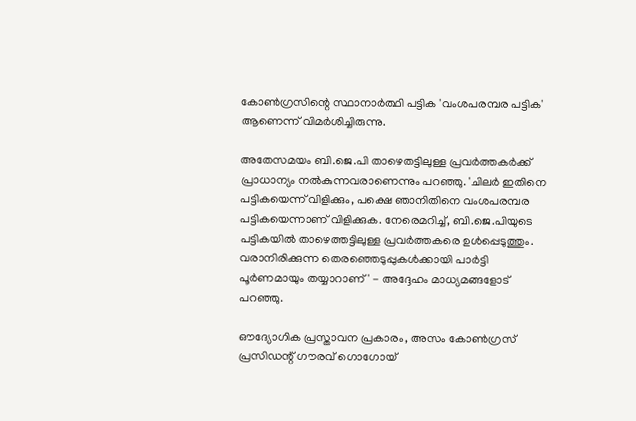കോൺഗ്രസിന്റെ സ്ഥാനാർത്ഥി പട്ടിക 'വംശപരമ്പര പട്ടിക' ആണെന്ന് വിമർശിച്ചിരുന്നു.

അതേസമയം ബി.ജെ.പി താഴെതട്ടിലുള്ള പ്രവർത്തകർക്ക് പ്രാധാന്യം നൽകുന്നവരാണെന്നും പറഞ്ഞു. 'ചിലർ ഇതിനെ പട്ടികയെന്ന് വിളിക്കും, പക്ഷെ ഞാനിതിനെ വംശപരമ്പര പട്ടികയെന്നാണ് വിളിക്കുക. നേരെമറിച്ച്, ബി.ജെ.പിയുടെ പട്ടികയിൽ താഴെത്തട്ടിലുള്ള പ്രവർത്തകരെ ഉൾപ്പെടുത്തും. വരാനിരിക്കുന്ന തെരഞ്ഞെടുപ്പുകൾക്കായി പാർട്ടി പൂർണമായും തയ്യാറാണ്' - അദ്ദേഹം മാധ്യമങ്ങളോട് പറഞ്ഞു.

ഔദ്യോഗിക പ്രസ്താവന പ്രകാരം, അസം കോൺഗ്രസ് പ്രസിഡന്റ് ഗൗരവ് ഗൊഗോയ്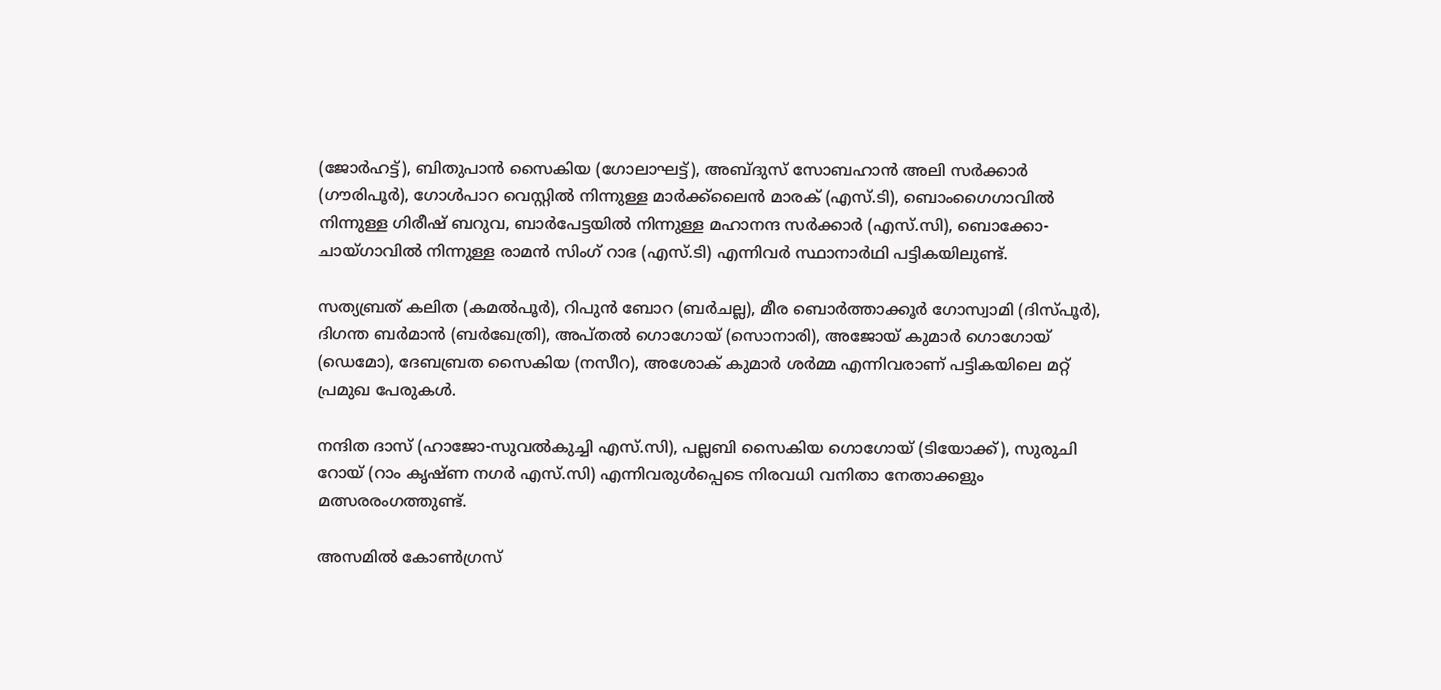(ജോർഹട്ട്), ബിതുപാൻ സൈകിയ (ഗോലാഘട്ട്), അബ്ദുസ് സോബഹാൻ അലി സർക്കാർ (ഗൗരിപൂർ), ഗോൾപാറ വെസ്റ്റിൽ നിന്നുള്ള മാർക്ക്ലൈൻ മാരക് (എസ്.ടി), ബൊംഗൈഗാവിൽ നിന്നുള്ള ഗിരീഷ് ബറുവ, ബാർപേട്ടയിൽ നിന്നുള്ള മഹാനന്ദ സർക്കാർ (എസ്.സി), ബൊക്കോ-ചായ്‌ഗാവിൽ നിന്നുള്ള രാമൻ സിംഗ് റാഭ (എസ്.ടി) എന്നിവർ സ്ഥാനാർഥി പട്ടിക‍യിലുണ്ട്.

സത്യബ്രത് കലിത (കമൽപൂർ), റിപുൻ ബോറ (ബർചല്ല), മീര ബൊർത്താക്കൂർ ഗോസ്വാമി (ദിസ്പൂർ), ദിഗന്ത ബർമാൻ (ബർഖേത്രി), അപ്തൽ ഗൊഗോയ് (സൊനാരി), അജോയ് കുമാർ ഗൊഗോയ് (ഡെമോ), ദേബബ്രത സൈകിയ (നസീറ), അശോക് കുമാർ ശർമ്മ എന്നിവരാണ് പട്ടികയിലെ മറ്റ് പ്രമുഖ പേരുകൾ.

നന്ദിത ദാസ് (ഹാജോ-സുവൽകുച്ചി എസ്‌.സി), പല്ലബി സൈകിയ ഗൊഗോയ് (ടിയോക്ക്), സുരുചി റോയ് (റാം കൃഷ്ണ നഗർ എസ്‌.സി) എന്നിവരുൾപ്പെടെ നിരവധി വനിതാ നേതാക്കളും മത്സരരംഗത്തുണ്ട്.

അസമിൽ കോൺഗ്രസ്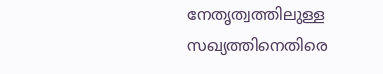നേതൃത്വത്തിലുള്ള സഖ്യത്തിനെതിരെ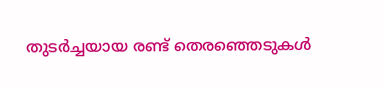തുടർച്ചയായ രണ്ട് തെരഞ്ഞെടുകൾ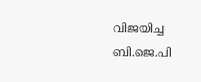വിജയിച്ച ബി.ജെ.പി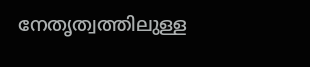നേതൃത്വത്തിലുള്ള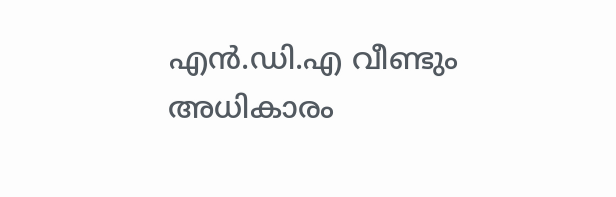എൻ.ഡി.എ വീണ്ടും അധികാരം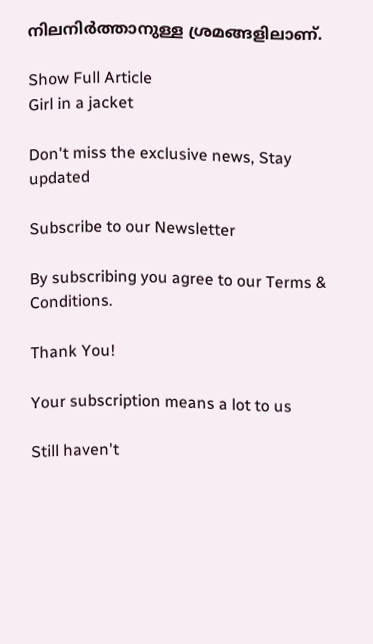നിലനിർത്താനുള്ള ശ്രമങ്ങളിലാണ്.

Show Full Article
Girl in a jacket

Don't miss the exclusive news, Stay updated

Subscribe to our Newsletter

By subscribing you agree to our Terms & Conditions.

Thank You!

Your subscription means a lot to us

Still haven't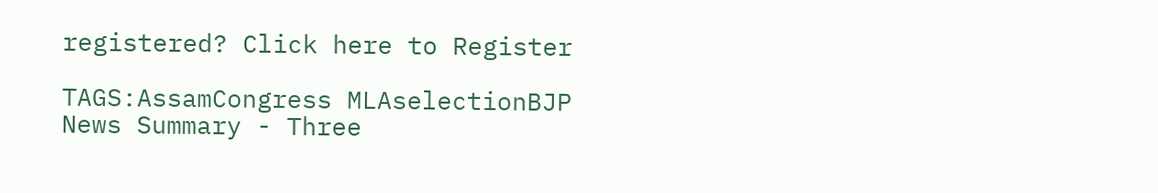registered? Click here to Register

TAGS:AssamCongress MLAselectionBJP
News Summary - Three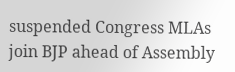suspended Congress MLAs join BJP ahead of Assembly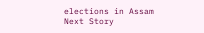elections in Assam
Next Story